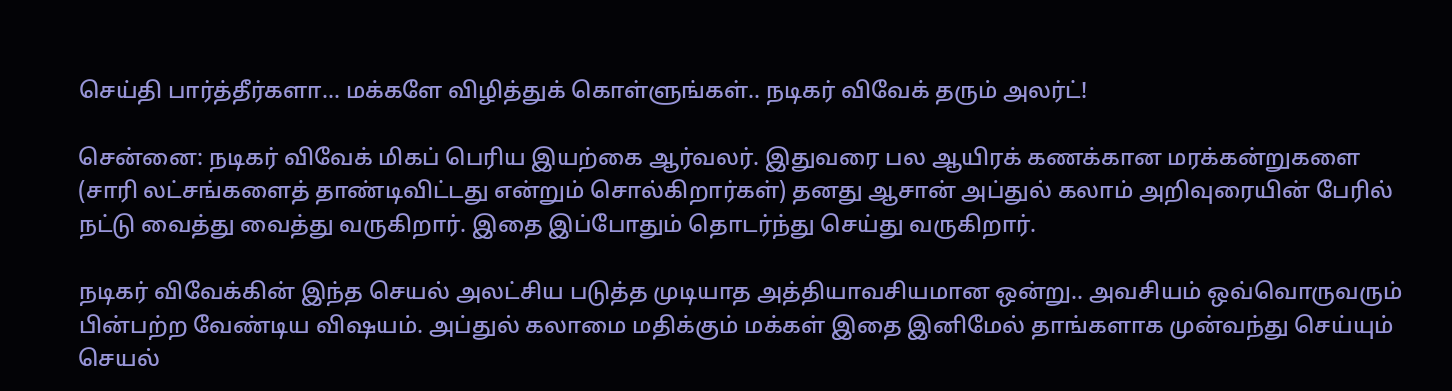செய்தி பார்த்தீர்களா... மக்களே விழித்துக் கொள்ளுங்கள்.. நடிகர் விவேக் தரும் அலர்ட்!

சென்னை: நடிகர் விவேக் மிகப் பெரிய இயற்கை ஆர்வலர். இதுவரை பல ஆயிரக் கணக்கான மரக்கன்றுகளை (சாரி லட்சங்களைத் தாண்டிவிட்டது என்றும் சொல்கிறார்கள்) தனது ஆசான் அப்துல் கலாம் அறிவுரையின் பேரில் நட்டு வைத்து வைத்து வருகிறார். இதை இப்போதும் தொடர்ந்து செய்து வருகிறார்.

நடிகர் விவேக்கின் இந்த செயல் அலட்சிய படுத்த முடியாத அத்தியாவசியமான ஒன்று.. அவசியம் ஒவ்வொருவரும் பின்பற்ற வேண்டிய விஷயம். அப்துல் கலாமை மதிக்கும் மக்கள் இதை இனிமேல் தாங்களாக முன்வந்து செய்யும் செயல்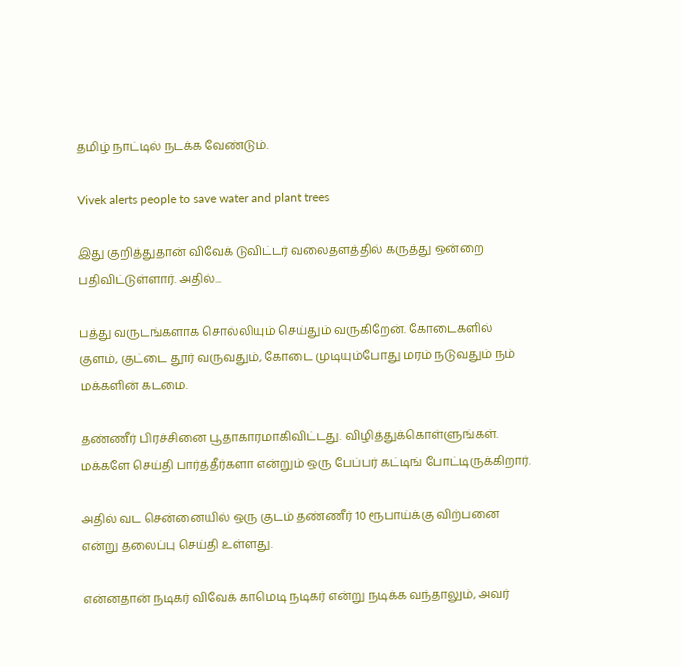தமிழ் நாட்டில் நடக்க வேண்டும்.

Vivek alerts people to save water and plant trees

இது குறித்துதான் விவேக் டுவிட்டர் வலைதளத்தில் கருத்து ஒன்றை பதிவிட்டுள்ளார். அதில்...

பத்து வருடங்களாக சொல்லியும் செய்தும் வருகிறேன். கோடைகளில் குளம், குட்டை தூர் வருவதும், கோடை முடியும்போது மரம் நடுவதும் நம் மக்களின் கடமை.

தண்ணீர் பிரச்சினை பூதாகாரமாகிவிட்டது. விழித்துக்கொள்ளுங்கள். மக்களே செய்தி பார்த்தீர்களா என்றும் ஒரு பேப்பர் கட்டிங் போட்டிருக்கிறார்.

அதில் வட சென்னையில் ஒரு குடம் தண்ணீர் 10 ரூபாய்க்கு விற்பனை என்று தலைப்பு செய்தி உள்ளது.

என்னதான் நடிகர் விவேக் காமெடி நடிகர் என்று நடிக்க வந்தாலும், அவர்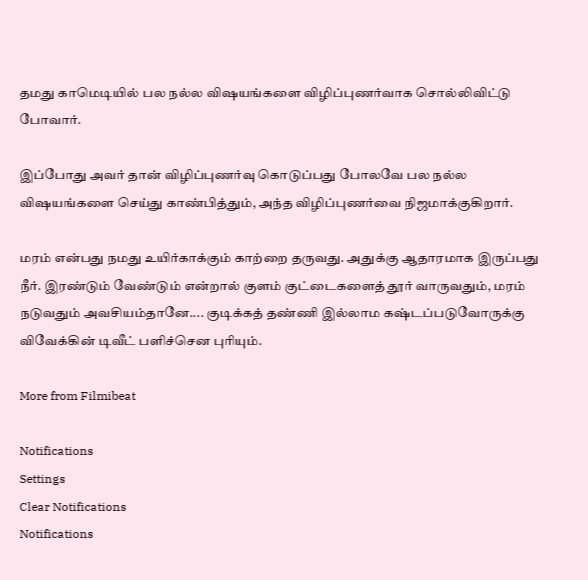தமது காமெடியில் பல நல்ல விஷயங்களை விழிப்புணர்வாக சொல்லிவிட்டு போவார்.

இப்போது அவர் தான் விழிப்புணர்வு கொடுப்பது போலவே பல நல்ல விஷயங்களை செய்து காண்பித்தும், அந்த விழிப்புணர்வை நிஜமாக்குகிறார்.

மரம் என்பது நமது உயிர்காக்கும் காற்றை தருவது. அதுக்கு ஆதாரமாக இருப்பது நீர். இரண்டும் வேண்டும் என்றால் குளம் குட்டைகளைத் தூர் வாருவதும், மரம் நடுவதும் அவசியம்தானே.... குடிக்கத் தண்ணி இல்லாம கஷ்டப்படுவோருக்கு விவேக்கின் டிவீட் பளிச்சென புரியும்.

More from Filmibeat

Notifications
Settings
Clear Notifications
Notifications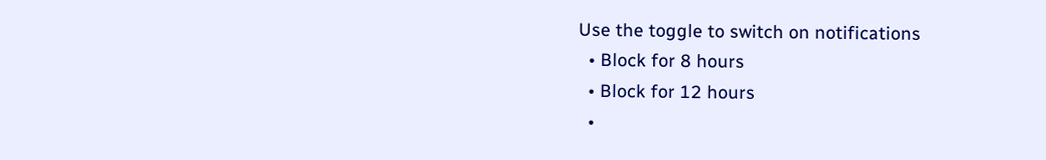Use the toggle to switch on notifications
  • Block for 8 hours
  • Block for 12 hours
  •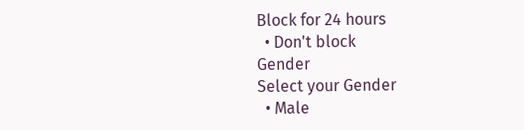Block for 24 hours
  • Don't block
Gender
Select your Gender
  • Male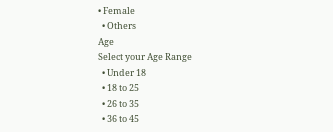• Female
  • Others
Age
Select your Age Range
  • Under 18
  • 18 to 25
  • 26 to 35
  • 36 to 45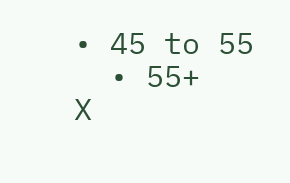• 45 to 55
  • 55+
X